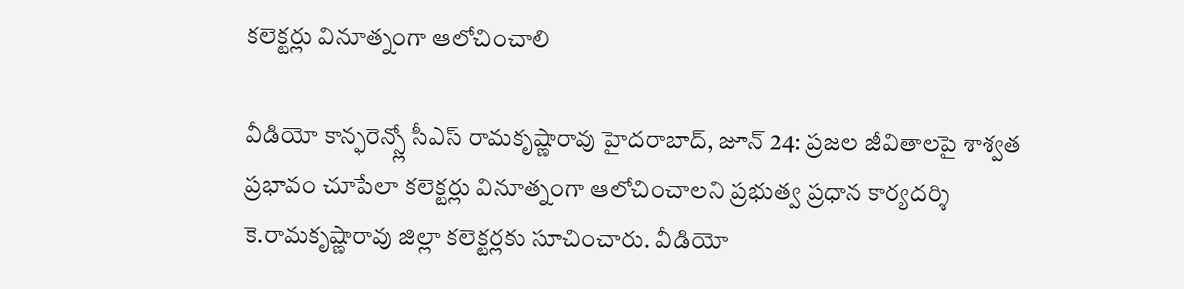కలెక్టర్లు వినూత్నంగా ఆలోచించాలి

వీడియో కాన్ఫరెన్స్లో సీఎస్ రామకృష్ణారావు హైదరాబాద్, జూన్ 24: ప్రజల జీవితాలపై శాశ్వత ప్రభావం చూపేలా కలెక్టర్లు వినూత్నంగా ఆలోచించాలని ప్రభుత్వ ప్రధాన కార్యదర్శి కె.రామకృష్ణారావు జిల్లా కలెక్టర్లకు సూచించారు. వీడియో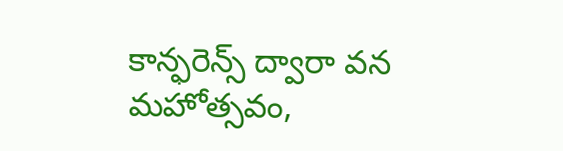కాన్ఫరెన్స్ ద్వారా వన మహోత్సవం,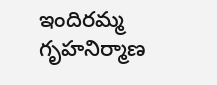ఇందిరమ్మ గృహనిర్మాణ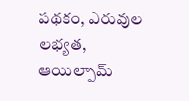పథకం, ఎరువుల లభ్యత, ఆయిల్పామ్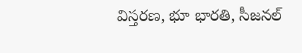విస్తరణ, భూ భారతి, సీజనల్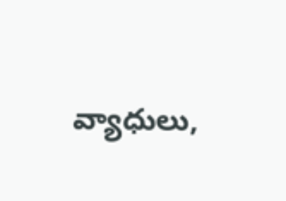వ్యాధులు,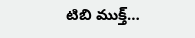టిబి ముక్త్…